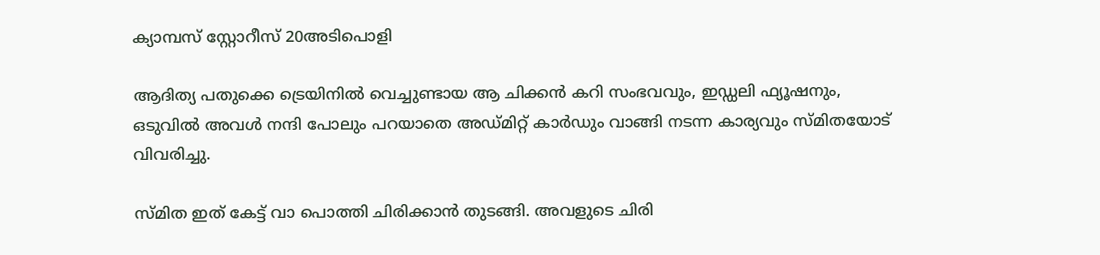ക്യാമ്പസ്‌ സ്റ്റോറീസ് 20അടിപൊളി

ആദിത്യ പതുക്കെ ട്രെയിനിൽ വെച്ചുണ്ടായ ആ ചിക്കൻ കറി സംഭവവും, ഇഡ്ഡലി ഫ്യൂഷനും, ഒടുവിൽ അവൾ നന്ദി പോലും പറയാതെ അഡ്മിറ്റ് കാർഡും വാങ്ങി നടന്ന കാര്യവും സ്മിതയോട് വിവരിച്ചു.

സ്മിത ഇത് കേട്ട് വാ പൊത്തി ചിരിക്കാൻ തുടങ്ങി. അവളുടെ ചിരി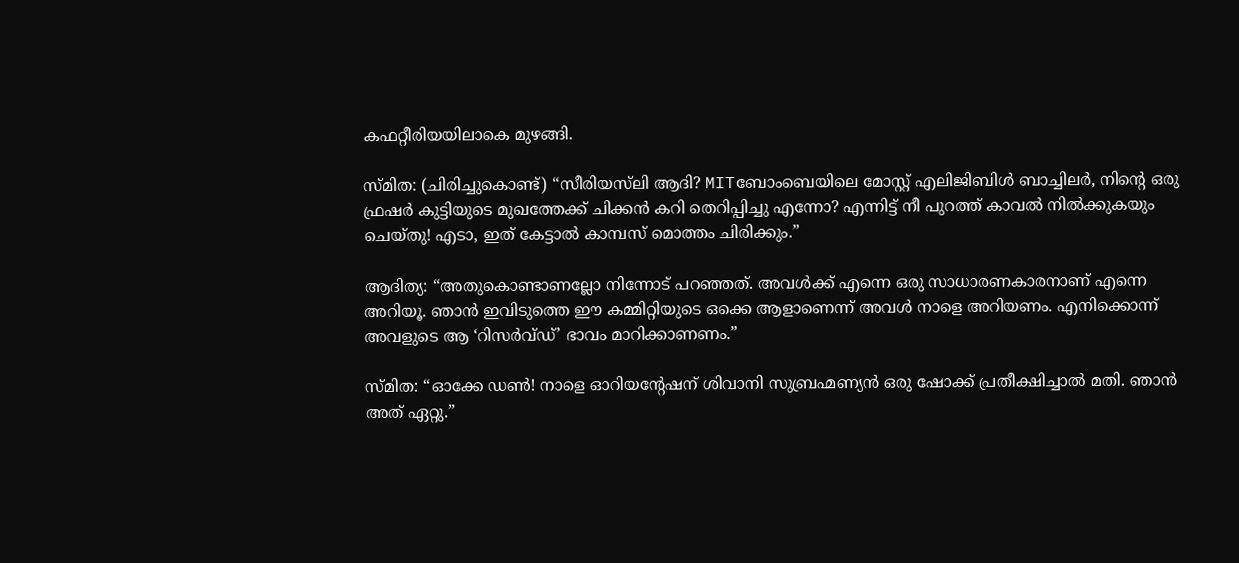കഫറ്റീരിയയിലാകെ മുഴങ്ങി.

സ്മിത: (ചിരിച്ചുകൊണ്ട്) “സീരിയസ്‌ലി ആദി? MITബോംബെയിലെ മോസ്റ്റ് എലിജിബിൾ ബാച്ചിലർ, നിന്റെ ഒരു ഫ്രഷർ കുട്ടിയുടെ മുഖത്തേക്ക് ചിക്കൻ കറി തെറിപ്പിച്ചു എന്നോ? എന്നിട്ട് നീ പുറത്ത് കാവൽ നിൽക്കുകയും ചെയ്തു! എടാ, ഇത് കേട്ടാൽ കാമ്പസ് മൊത്തം ചിരിക്കും.”

ആദിത്യ: “അതുകൊണ്ടാണല്ലോ നിന്നോട് പറഞ്ഞത്. അവൾക്ക് എന്നെ ഒരു സാധാരണകാരനാണ് എന്നെ അറിയൂ. ഞാൻ ഇവിടുത്തെ ഈ കമ്മിറ്റിയുടെ ഒക്കെ ആളാണെന്ന് അവൾ നാളെ അറിയണം. എനിക്കൊന്ന് അവളുടെ ആ ‘റിസർവ്ഡ്’ ഭാവം മാറിക്കാണണം.”

സ്മിത: “ഓക്കേ ഡൺ! നാളെ ഓറിയന്റേഷന് ശിവാനി സുബ്രഹ്മണ്യൻ ഒരു ഷോക്ക് പ്രതീക്ഷിച്ചാൽ മതി. ഞാൻ അത് ഏറ്റു.”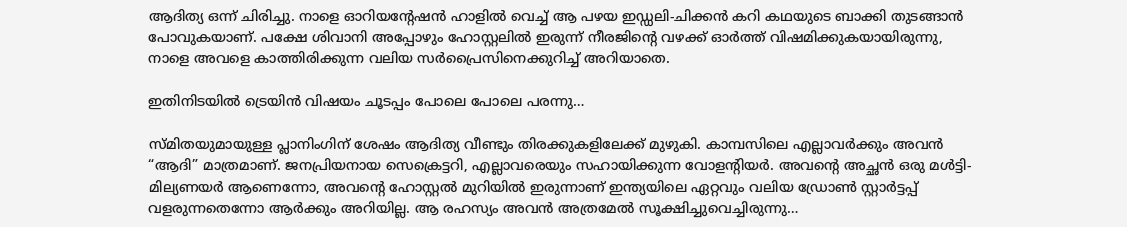ആദിത്യ ഒന്ന് ചിരിച്ചു. നാളെ ഓറിയന്റേഷൻ ഹാളിൽ വെച്ച് ആ പഴയ ഇഡ്ഡലി-ചിക്കൻ കറി കഥയുടെ ബാക്കി തുടങ്ങാൻ പോവുകയാണ്. പക്ഷേ ശിവാനി അപ്പോഴും ഹോസ്റ്റലിൽ ഇരുന്ന് നീരജിന്റെ വഴക്ക് ഓർത്ത് വിഷമിക്കുകയായിരുന്നു, നാളെ അവളെ കാത്തിരിക്കുന്ന വലിയ സർപ്രൈസിനെക്കുറിച്ച് അറിയാതെ.

ഇതിനിടയിൽ ട്രെയിൻ വിഷയം ചൂടപ്പം പോലെ പോലെ പരന്നു…

സ്മിതയുമായുള്ള പ്ലാനിംഗിന് ശേഷം ആദിത്യ വീണ്ടും തിരക്കുകളിലേക്ക് മുഴുകി. കാമ്പസിലെ എല്ലാവർക്കും അവൻ “ആദി” മാത്രമാണ്. ജനപ്രിയനായ സെക്രെട്ടറി, എല്ലാവരെയും സഹായിക്കുന്ന വോളന്റിയർ. അവന്റെ അച്ഛൻ ഒരു മൾട്ടി-മില്യണയർ ആണെന്നോ, അവന്റെ ഹോസ്റ്റൽ മുറിയിൽ ഇരുന്നാണ് ഇന്ത്യയിലെ ഏറ്റവും വലിയ ഡ്രോൺ സ്റ്റാർട്ടപ്പ് വളരുന്നതെന്നോ ആർക്കും അറിയില്ല. ആ രഹസ്യം അവൻ അത്രമേൽ സൂക്ഷിച്ചുവെച്ചിരുന്നു…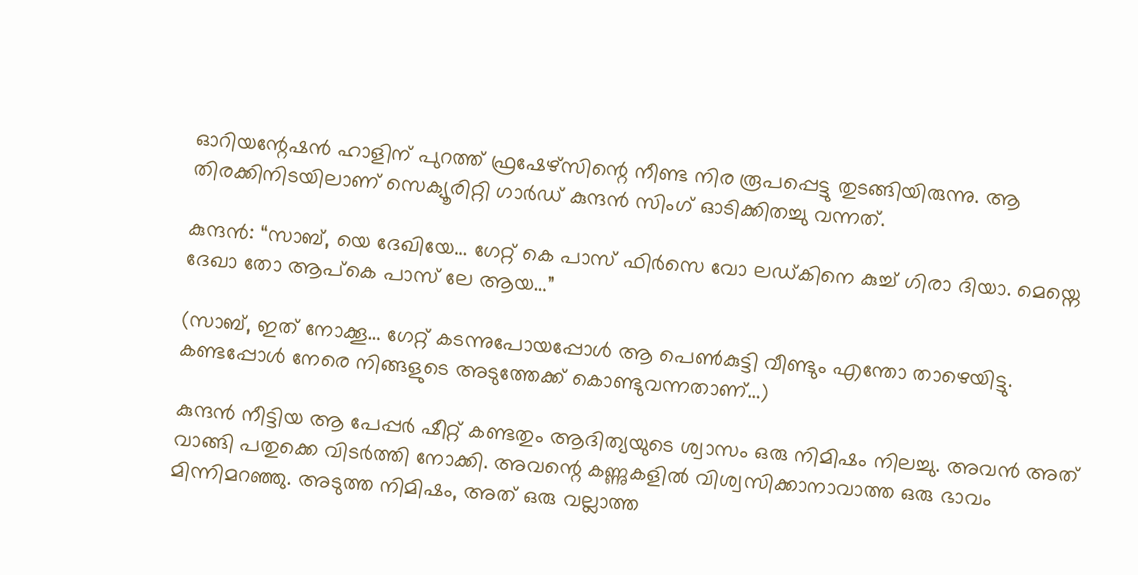ഓറിയന്റേഷൻ ഹാളിന് പുറത്ത് ഫ്രഷേഴ്സിന്റെ നീണ്ട നിര രൂപപ്പെട്ടു തുടങ്ങിയിരുന്നു. ആ തിരക്കിനിടയിലാണ് സെക്യൂരിറ്റി ഗാർഡ് കുന്ദൻ സിംഗ് ഓടിക്കിതച്ചു വന്നത്.

കുന്ദൻ: “സാബ്, യെ ദേഖിയേ… ഗേറ്റ് കെ പാസ് ഫിർസെ വോ ലഡ്കിനെ കുച്ച് ഗിരാ ദിയാ. മെയ്നെ ദേഖാ തോ ആപ്കെ പാസ് ലേ ആയ…”

(സാബ്, ഇത് നോക്കൂ… ഗേറ്റ് കടന്നുപോയപ്പോൾ ആ പെൺകുട്ടി വീണ്ടും എന്തോ താഴെയിട്ടു. കണ്ടപ്പോൾ നേരെ നിങ്ങളുടെ അടുത്തേക്ക് കൊണ്ടുവന്നതാണ്…)

കുന്ദൻ നീട്ടിയ ആ പേപ്പർ ഷീറ്റ് കണ്ടതും ആദിത്യയുടെ ശ്വാസം ഒരു നിമിഷം നിലച്ചു. അവൻ അത് വാങ്ങി പതുക്കെ വിടർത്തി നോക്കി. അവന്റെ കണ്ണുകളിൽ വിശ്വസിക്കാനാവാത്ത ഒരു ഭാവം മിന്നിമറഞ്ഞു. അടുത്ത നിമിഷം, അത് ഒരു വല്ലാത്ത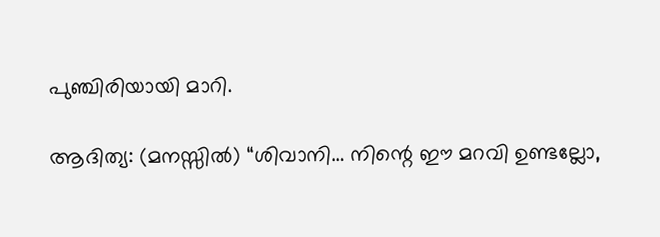പുഞ്ചിരിയായി മാറി.

ആദിത്യ: (മനസ്സിൽ) “ശിവാനി… നിന്റെ ഈ മറവി ഉണ്ടല്ലോ,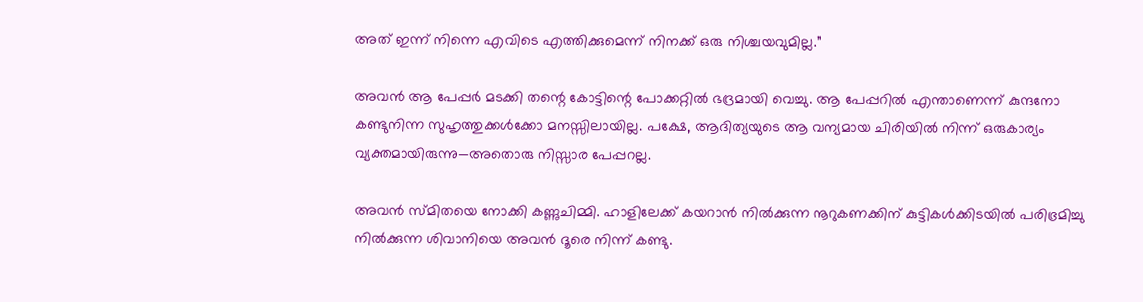അത് ഇന്ന് നിന്നെ എവിടെ എത്തിക്കുമെന്ന് നിനക്ക് ഒരു നിശ്ചയവുമില്ല.”

അവൻ ആ പേപ്പർ മടക്കി തന്റെ കോട്ടിന്റെ പോക്കറ്റിൽ ഭദ്രമായി വെച്ചു. ആ പേപ്പറിൽ എന്താണെന്ന് കുന്ദനോ കണ്ടുനിന്ന സുഹൃത്തുക്കൾക്കോ മനസ്സിലായില്ല. പക്ഷേ, ആദിത്യയുടെ ആ വന്യമായ ചിരിയിൽ നിന്ന് ഒരുകാര്യം വ്യക്തമായിരുന്നു—അതൊരു നിസ്സാര പേപ്പറല്ല.

അവൻ സ്മിതയെ നോക്കി കണ്ണുചിമ്മി. ഹാളിലേക്ക് കയറാൻ നിൽക്കുന്ന നൂറുകണക്കിന് കുട്ടികൾക്കിടയിൽ പരിഭ്രമിച്ചു നിൽക്കുന്ന ശിവാനിയെ അവൻ ദൂരെ നിന്ന് കണ്ടു.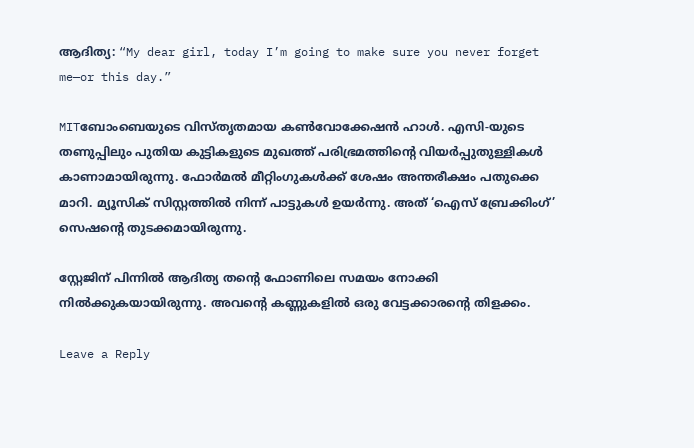ആദിത്യ: “My dear girl, today I’m going to make sure you never forget me—or this day.”

MITബോംബെയുടെ വിസ്തൃതമായ കൺവോക്കേഷൻ ഹാൾ. എസി-യുടെ തണുപ്പിലും പുതിയ കുട്ടികളുടെ മുഖത്ത് പരിഭ്രമത്തിന്റെ വിയർപ്പുതുള്ളികൾ കാണാമായിരുന്നു. ഫോർമൽ മീറ്റിംഗുകൾക്ക് ശേഷം അന്തരീക്ഷം പതുക്കെ മാറി. മ്യൂസിക് സിസ്റ്റത്തിൽ നിന്ന് പാട്ടുകൾ ഉയർന്നു. അത് ‘ഐസ് ബ്രേക്കിംഗ്’ സെഷന്റെ തുടക്കമായിരുന്നു.

സ്റ്റേജിന് പിന്നിൽ ആദിത്യ തന്റെ ഫോണിലെ സമയം നോക്കി നിൽക്കുകയായിരുന്നു. അവന്റെ കണ്ണുകളിൽ ഒരു വേട്ടക്കാരന്റെ തിളക്കം.

Leave a Reply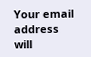Your email address will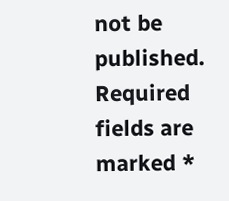not be published. Required fields are marked *